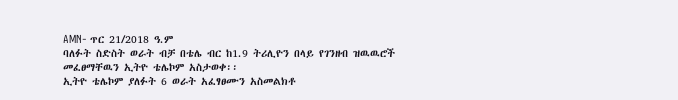AMN- ጥር 21/2018 ዓ.ም
ባለፉት ስድስት ወራት ብቻ በቴሌ ብር ከ1.9 ትሪሊዮን በላይ የገንዘብ ዝዉዉሮች መፈፀማቸዉን ኢትዮ ቴሌኮም አስታወቀ፡፡
ኢትዮ ቴሌኮም ያለፉት 6 ወራት አፈፃፀሙን አስመልክቶ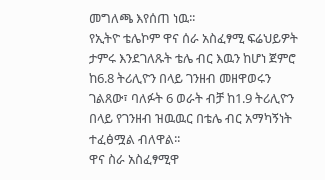መግለጫ እየሰጠ ነዉ፡፡
የኢትዮ ቴሌኮም ዋና ሰራ አስፈፃሚ ፍሬህይዎት ታምሩ እንደገለጹት ቴሌ ብር እዉን ከሆነ ጀምሮ ከ6.8 ትሪሊዮን በላይ ገንዘብ መዘዋወሩን ገልጸው፣ ባለፉት 6 ወራት ብቻ ከ1.9 ትሪሊዮን በላይ የገንዘብ ዝዉዉር በቴሌ ብር አማካኝነት ተፈፅሟል ብለዋል፡፡
ዋና ስራ አስፈፃሚዋ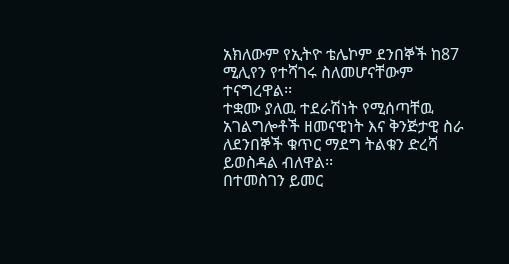አክለውም የኢትዮ ቴሌኮም ደንበኞች ከ87 ሚሊየን የተሻገሩ ስለመሆናቸውም ተናግረዋል፡፡
ተቋሙ ያለዉ ተደራሽነት የሚሰጣቸዉ አገልግሎቶች ዘመናዊነት እና ቅንጅታዊ ስራ ለደንበኞች ቁጥር ማደግ ትልቁን ድረሻ ይወስዳል ብለዋል፡፡
በተመስገን ይመር